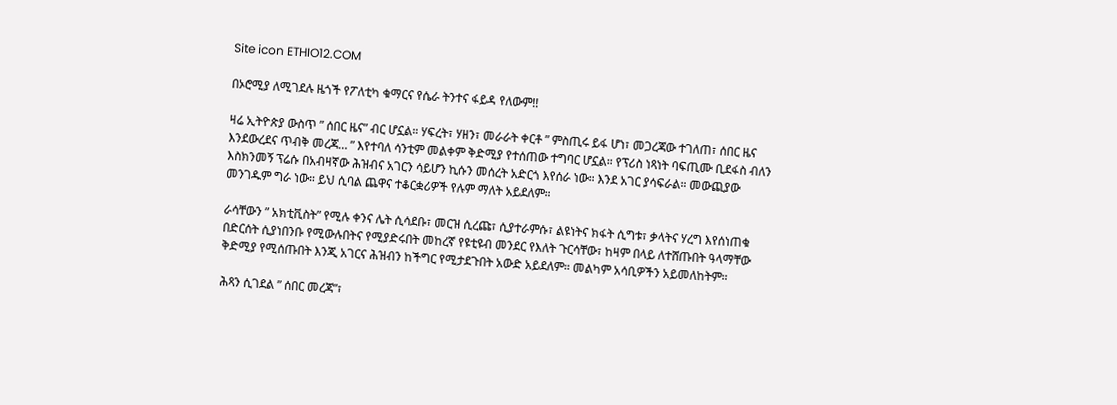Site icon ETHIO12.COM

በኦሮሚያ ለሚገደሉ ዜጎች የፖለቲካ ቁማርና የሴራ ትንተና ፋይዳ የለውም!!

ዛሬ ኢትዮጵያ ውስጥ ” ሰበር ዜና” ብር ሆኗል። ሃፍረት፣ ሃዘን፣ መራራት ቀርቶ ” ምስጢሩ ይፋ ሆነ፣ መጋረጃው ተገለጠ፣ ሰበር ዜና እንደውረደና ጥብቅ መረጃ… ” እየተባለ ሳንቲም መልቀም ቅድሚያ የተሰጠው ተግባር ሆኗል። የፕሪስ ነጻነት ባፍጢሙ ቢደፋስ ብለን እስክንመኝ ፕሬሱ በአብዛኛው ሕዝብና አገርን ሳይሆን ኪሱን መሰረት አድርጎ እየሰራ ነው። እንደ አገር ያሳፍራል። መውጪያው መንገዱም ግራ ነው። ይህ ሲባል ጨዋና ተቆርቋሪዎች የሉም ማለት አይደለም።

ራሳቸውን ” አክቲቪስት” የሚሉ ቀንና ሌት ሲሳደቡ፣ መርዝ ሲረጩ፣ ሲያተራምሱ፣ ልዩነትና ክፋት ሲግቱ፣ ቃላትና ሃረግ እየሰነጠቁ በድርሰት ሲያነበንቡ የሚውሉበትና የሚያድሩበት መከረኛ የዩቲዩብ መንደር የእለት ጉርሳቸው፣ ከዛም በላይ ለተሸጡበት ዓላማቸው ቅድሚያ የሚሰጡበት እንጂ አገርና ሕዝብን ከችግር የሚታደጉበት አውድ አይደለም። መልካም አሳቢዎችን አይመለከትም።

ሕጻን ሲገደል ” ሰበር መረጃ”፣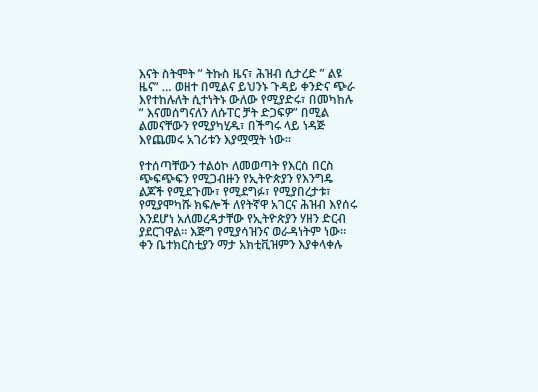እናት ስትሞት ” ትኩስ ዜና፣ ሕዝብ ሲታረድ ” ልዩ ዜና” … ወዘተ በሚልና ይህንኑ ጉዳይ ቀንድና ጭራ እየተከሉለት ሲተነትኑ ውለው የሚያድሩ፣ በመካከሉ ” እናመሰግናለን ለሱፐር ቻት ድጋፍዎ” በሚል ልመናቸውን የሚያካሂዱ፣ በችግሩ ላይ ነዳጅ እየጨመሩ አገሪቱን እያሟሟት ነው።

የተሰጣቸውን ተልዕኮ ለመወጣት የእርስ በርስ ጭፍጭፍን የሚጋብዙን የኢትዮጵያን የእንግዴ ልጆች የሚደጉሙ፣ የሚደግፉ፣ የሚያበረታቱ፣ የሚያሞካሹ ክፍሎች ለየትኛዋ አገርና ሕዝብ እየሰሩ እንደሆነ አለመረዳታቸው የኢትዮጵያን ሃዘን ድርብ ያደርገዋል። እጅግ የሚያሳዝንና ወራዳነትም ነው። ቀን ቤተክርስቲያን ማታ አክቲቪዝምን እያቀላቀሉ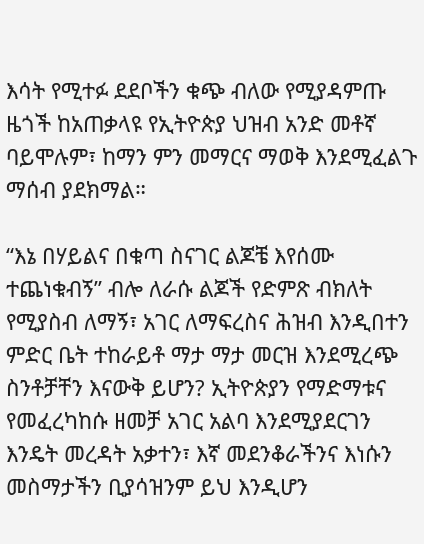እሳት የሚተፉ ደደቦችን ቁጭ ብለው የሚያዳምጡ ዜጎች ከአጠቃላዩ የኢትዮጵያ ህዝብ አንድ መቶኛ ባይሞሉም፣ ከማን ምን መማርና ማወቅ እንደሚፈልጉ ማሰብ ያደክማል።

“እኔ በሃይልና በቁጣ ስናገር ልጆቼ እየሰሙ ተጨነቁብኝ” ብሎ ለራሱ ልጆች የድምጽ ብክለት የሚያስብ ለማኝ፣ አገር ለማፍረስና ሕዝብ እንዲበተን ምድር ቤት ተከራይቶ ማታ ማታ መርዝ እንደሚረጭ ስንቶቻቸን እናውቅ ይሆን? ኢትዮጵያን የማድማቱና የመፈረካከሱ ዘመቻ አገር አልባ እንደሚያደርገን እንዴት መረዳት አቃተን፣ እኛ መደንቆራችንና እነሱን መስማታችን ቢያሳዝንም ይህ እንዲሆን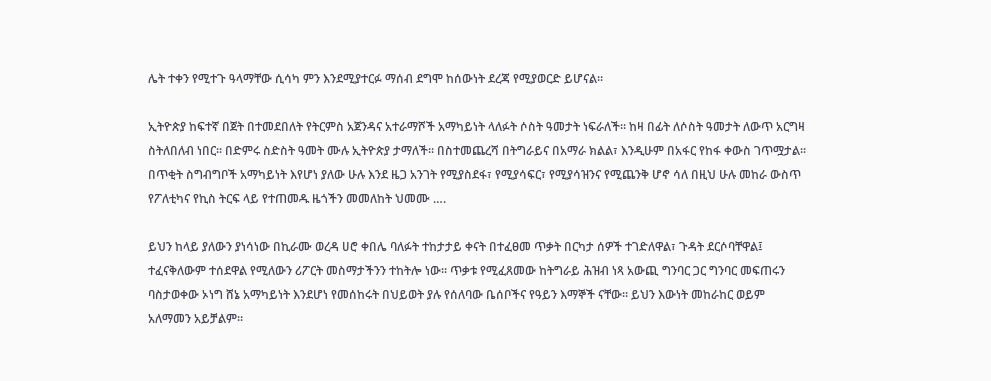ሌት ተቀን የሚተጉ ዓላማቸው ሲሳካ ምን እንደሚያተርፉ ማሰብ ደግሞ ከሰውነት ደረጃ የሚያወርድ ይሆናል።

ኢትዮጵያ ከፍተኛ በጀት በተመደበለት የትርምስ አጀንዳና አተራማሾች አማካይነት ላለፉት ሶስት ዓመታት ነፍራለች። ከዛ በፊት ለሶስት ዓመታት ለውጥ አርግዛ ስትለበለብ ነበር። በድምሩ ስድስት ዓመት ሙሉ ኢትዮጵያ ታማለች። በስተመጨረሻ በትግራይና በአማራ ክልል፣ እንዲሁም በአፋር የከፋ ቀውስ ገጥሟታል። በጥቂት ስግብግቦች አማካይነት እየሆነ ያለው ሁሉ እንደ ዜጋ አንገት የሚያስደፋ፣ የሚያሳፍር፣ የሚያሳዝንና የሚጨንቅ ሆኖ ሳለ በዚህ ሁሉ መከራ ውስጥ የፖለቲካና የኪስ ትርፍ ላይ የተጠመዱ ዜጎችን መመለከት ህመሙ ….

ይህን ከላይ ያለውን ያነሳነው በኪራሙ ወረዳ ሀሮ ቀበሌ ባለፉት ተከታታይ ቀናት በተፈፀመ ጥቃት በርካታ ሰዎች ተገድለዋል፣ ጉዳት ደርሶባቸዋል፤ ተፈናቅለውም ተሰደዋል የሚለውን ሪፖርት መስማታችንን ተከትሎ ነው። ጥቃቱ የሚፈጸመው ከትግራይ ሕዝብ ነጻ አውጪ ግንባር ጋር ግንባር መፍጠሩን ባስታወቀው ኦነግ ሸኔ አማካይነት እንደሆነ የመሰከሩት በህይወት ያሉ የሰለባው ቤሰቦችና የዓይን እማኞች ናቸው። ይህን እውነት መከራከር ወይም አለማመን አይቻልም።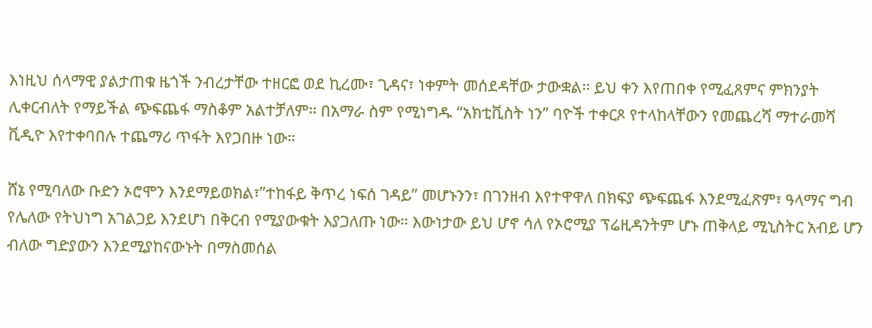እነዚህ ሰላማዊ ያልታጠቁ ዜጎች ንብረታቸው ተዘርፎ ወደ ኪረሙ፣ ጊዳና፣ ነቀምት መሰደዳቸው ታውቋል። ይህ ቀን እየጠበቀ የሚፈጸምና ምክንያት ሊቀርብለት የማይችል ጭፍጨፋ ማስቆም አልተቻለም። በአማራ ስም የሚነግዱ “አክቲቪስት ነን” ባዮች ተቀርጾ የተላከላቸውን የመጨረሻ ማተራመሻ ቪዲዮ እየተቀባበሉ ተጨማሪ ጥፋት እየጋበዙ ነው።

ሸኔ የሚባለው ቡድን ኦሮሞን እንደማይወክል፣”ተከፋይ ቅጥረ ነፍሰ ገዳይ” መሆኑንን፣ በገንዘብ እየተዋዋለ በክፍያ ጭፍጨፋ እንደሚፈጽም፣ ዓላማና ግብ የሌለው የትህነግ አገልጋይ እንደሆነ በቅርብ የሚያውቁት እያጋለጡ ነው። እውነታው ይህ ሆኖ ሳለ የኦሮሚያ ፕሬዚዳንትም ሆኑ ጠቅላይ ሚኒስትር አብይ ሆን ብለው ግድያውን እንደሚያከናውኑት በማስመሰል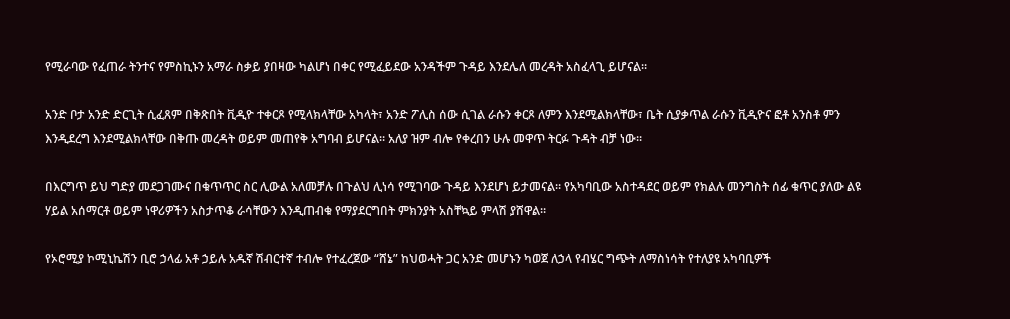የሚራባው የፈጠራ ትንተና የምስኪኑን አማራ ስቃይ ያበዛው ካልሆነ በቀር የሚፈይደው አንዳችም ጉዳይ እንደሌለ መረዳት አስፈላጊ ይሆናል።

አንድ ቦታ አንድ ድርጊት ሲፈጸም በቅጽበት ቪዲዮ ተቀርጾ የሚላክላቸው አካላት፣ አንድ ፖሊስ ሰው ሲገል ራሱን ቀርጾ ለምን እንደሚልክላቸው፣ ቤት ሲያቃጥል ራሱን ቪዲዮና ፎቶ አንስቶ ምን እንዲደረግ እንደሚልክላቸው በቅጡ መረዳት ወይም መጠየቅ አግባብ ይሆናል። አለያ ዝም ብሎ የቀረበን ሁሉ መዋጥ ትርፉ ጉዳት ብቻ ነው።

በእርግጥ ይህ ግድያ መደጋገሙና በቁጥጥር ስር ሊውል አለመቻሉ በጉልህ ሊነሳ የሚገባው ጉዳይ እንደሆነ ይታመናል። የአካባቢው አስተዳደር ወይም የክልሉ መንግስት ሰፊ ቁጥር ያለው ልዩ ሃይል አሰማርቶ ወይም ነዋሪዎችን አስታጥቆ ራሳቸውን እንዲጠብቁ የማያደርግበት ምክንያት አስቸኳይ ምላሽ ያሸዋል።

የኦሮሚያ ኮሚኒኬሽን ቢሮ ኃላፊ አቶ ኃይሉ አዱኛ ሽብርተኛ ተብሎ የተፈረጀው “ሸኔ” ከህወሓት ጋር አንድ መሆኑን ካወጀ ለኃላ የብሄር ግጭት ለማስነሳት የተለያዩ አካባቢዎች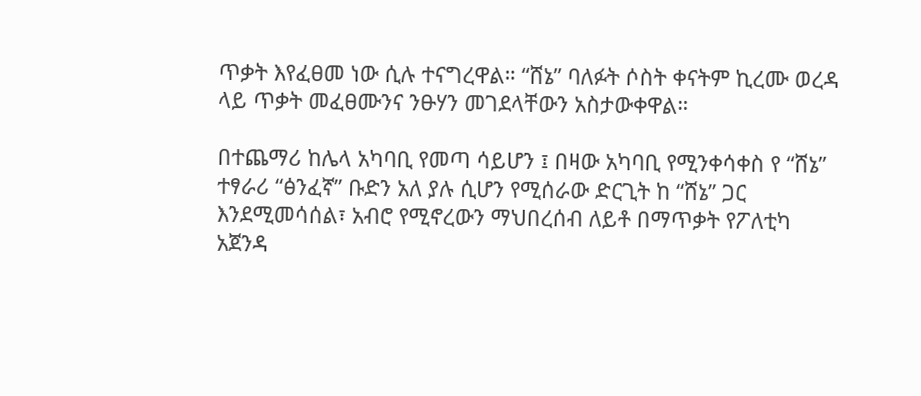ጥቃት እየፈፀመ ነው ሲሉ ተናግረዋል። “ሸኔ” ባለፉት ሶስት ቀናትም ኪረሙ ወረዳ ላይ ጥቃት መፈፀሙንና ንፁሃን መገደላቸውን አስታውቀዋል።

በተጨማሪ ከሌላ አካባቢ የመጣ ሳይሆን ፤ በዛው አካባቢ የሚንቀሳቀስ የ “ሸኔ” ተፃራሪ “ፅንፈኛ” ቡድን አለ ያሉ ሲሆን የሚሰራው ድርጊት ከ “ሸኔ” ጋር እንደሚመሳሰል፣ አብሮ የሚኖረውን ማህበረሰብ ለይቶ በማጥቃት የፖለቲካ አጀንዳ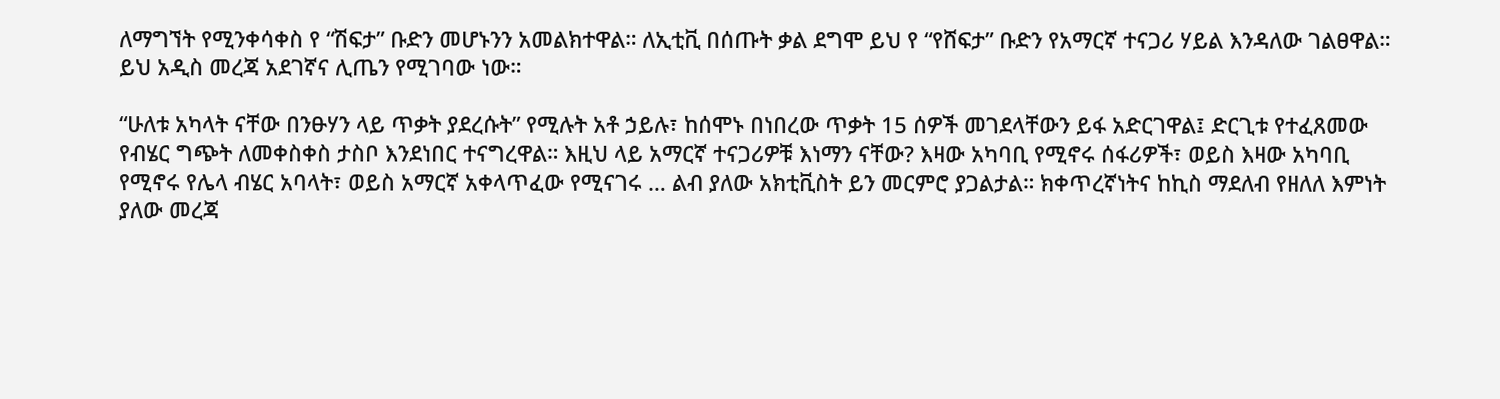ለማግኘት የሚንቀሳቀስ የ “ሽፍታ” ቡድን መሆኑንን አመልክተዋል። ለኢቲቪ በሰጡት ቃል ደግሞ ይህ የ “የሸፍታ” ቡድን የአማርኛ ተናጋሪ ሃይል እንዳለው ገልፀዋል። ይህ አዲስ መረጃ አደገኛና ሊጤን የሚገባው ነው።

“ሁለቱ አካላት ናቸው በንፁሃን ላይ ጥቃት ያደረሱት” የሚሉት አቶ ኃይሉ፣ ከሰሞኑ በነበረው ጥቃት 15 ሰዎች መገደላቸውን ይፋ አድርገዋል፤ ድርጊቱ የተፈጸመው የብሄር ግጭት ለመቀስቀስ ታስቦ እንደነበር ተናግረዋል። እዚህ ላይ አማርኛ ተናጋሪዎቹ እነማን ናቸው? እዛው አካባቢ የሚኖሩ ሰፋሪዎች፣ ወይስ እዛው አካባቢ የሚኖሩ የሌላ ብሄር አባላት፣ ወይስ አማርኛ አቀላጥፈው የሚናገሩ … ልብ ያለው አክቲቪስት ይን መርምሮ ያጋልታል። ክቀጥረኛነትና ከኪስ ማደለብ የዘለለ እምነት ያለው መረጃ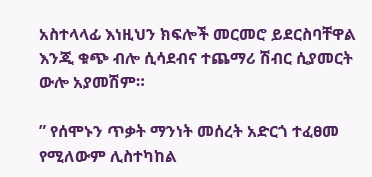አስተላላፊ እነዚህን ክፍሎች መርመሮ ይደርስባቸዋል እንጂ ቁጭ ብሎ ሲሳደብና ተጨማሪ ሽብር ሲያመርት ውሎ አያመሽም።

” የሰሞኑን ጥቃት ማንነት መሰረት አድርጎ ተፈፀመ የሚለውም ሊስተካከል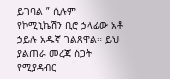ይገባል ” ሲሉም የኮሚኒኬሽን ቢሮ ኃላፊው አቶ ኃይሉ አዱኛ ገልጸዋል። ይህ ያልጠራ መረጃ ስጋት የሚያዳብር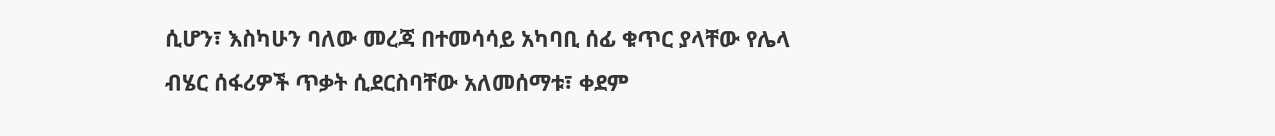ሲሆን፣ እስካሁን ባለው መረጃ በተመሳሳይ አካባቢ ሰፊ ቁጥር ያላቸው የሌላ ብሄር ሰፋሪዎች ጥቃት ሲደርስባቸው አለመሰማቱ፣ ቀደም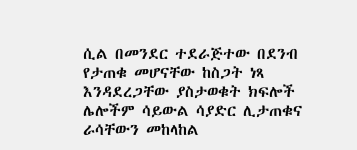ሲል በመንደር ተደራጅተው በደንብ የታጠቁ መሆናቸው ከስጋት ነጻ እንዳደረጋቸው ያስታወቁት ክፍሎች ሌሎችም ሳይውል ሳያድር ሊታጠቁና ራሳቸውን መከላከል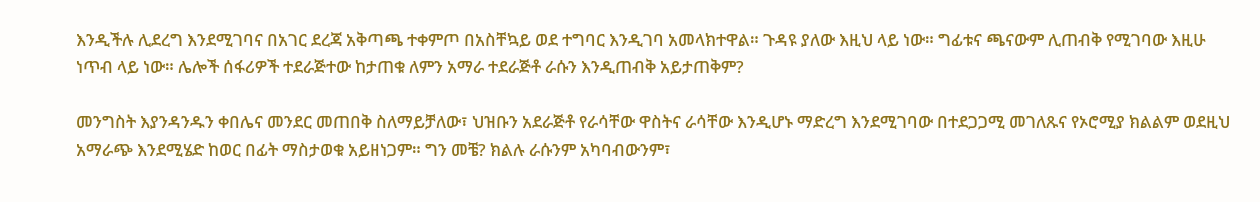እንዲችሉ ሊደረግ እንደሚገባና በአገር ደረጃ አቅጣጫ ተቀምጦ በአስቸኳይ ወደ ተግባር እንዲገባ አመላክተዋል። ጉዳዩ ያለው እዚህ ላይ ነው። ግፊቱና ጫናውም ሊጠብቅ የሚገባው እዚሁ ነጥብ ላይ ነው። ሌሎች ሰፋሪዎች ተደራጅተው ከታጠቁ ለምን አማራ ተደራጅቶ ራሱን እንዲጠብቅ አይታጠቅም?

መንግስት እያንዳንዱን ቀበሌና መንደር መጠበቅ ስለማይቻለው፣ ህዝቡን አደራጅቶ የራሳቸው ዋስትና ራሳቸው እንዲሆኑ ማድረግ እንደሚገባው በተደጋጋሚ መገለጹና የኦሮሚያ ክልልም ወደዚህ አማራጭ እንደሚሄድ ከወር በፊት ማስታወቁ አይዘነጋም። ግን መቼ? ክልሉ ራሱንም አካባብውንም፣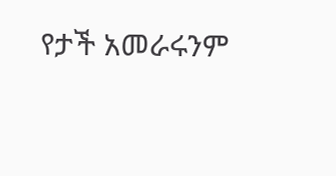የታች አመራሩንም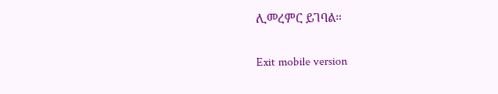ሊመረምር ይገባል።

Exit mobile version